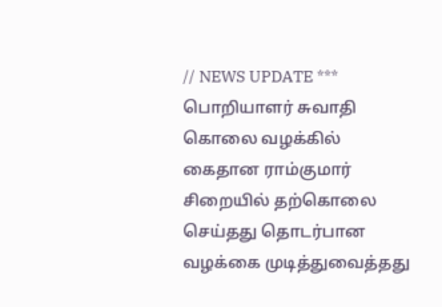// NEWS UPDATE *** பொறியாளர் சுவாதி கொலை வழக்கில் கைதான ராம்குமார் சிறையில் தற்கொலை செய்தது தொடர்பான வழக்கை முடித்துவைத்தது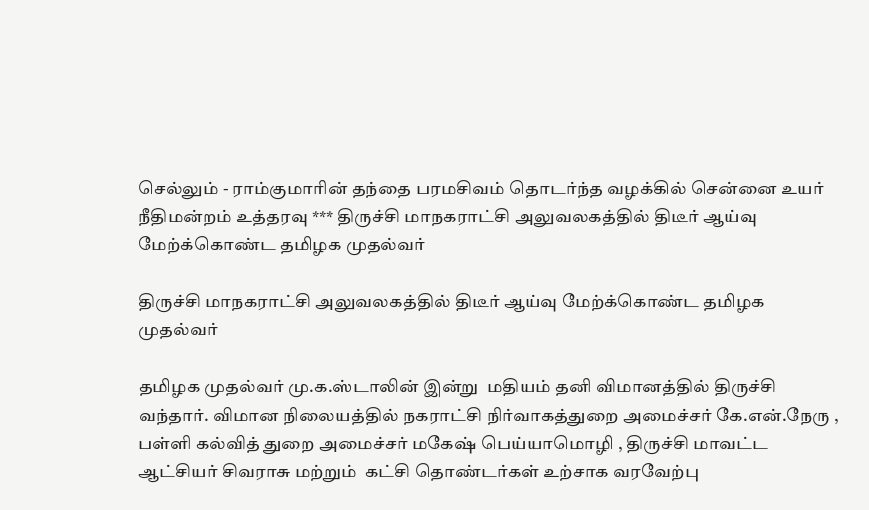செல்லும் - ராம்குமாரின் தந்தை பரமசிவம் தொடர்ந்த வழக்கில் சென்னை உயர் நீதிமன்றம் உத்தரவு *** திருச்சி மாநகராட்சி அலுவலகத்தில் திடீர் ஆய்வு மேற்க்கொண்ட தமிழக முதல்வர்

திருச்சி மாநகராட்சி அலுவலகத்தில் திடீர் ஆய்வு மேற்க்கொண்ட தமிழக முதல்வர்

தமிழக முதல்வர் மு.க.ஸ்டாலின் இன்று  மதியம் தனி விமானத்தில் திருச்சி வந்தார். விமான நிலையத்தில் நகராட்சி நிர்வாகத்துறை அமைச்சர் கே.என்.நேரு , பள்ளி கல்வித் துறை அமைச்சர் மகேஷ் பெய்யாமொழி , திருச்சி மாவட்ட ஆட்சியர் சிவராசு மற்றும்  கட்சி தொண்டர்கள் உற்சாக வரவேற்பு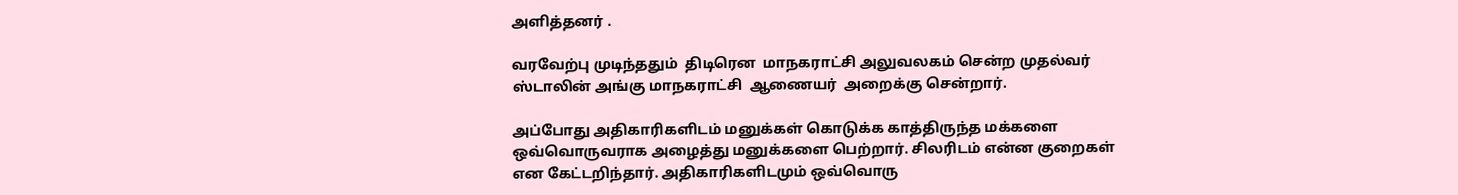அளித்தனர் .

வரவேற்பு முடிந்ததும்  திடிரென  மாநகராட்சி அலுவலகம் சென்ற முதல்வர் ஸ்டாலின் அங்கு மாநகராட்சி  ஆணையர்  அறைக்கு சென்றார்.

அப்போது அதிகாரிகளிடம் மனுக்கள் கொடுக்க காத்திருந்த மக்களை  ஒவ்வொருவராக அழைத்து மனுக்களை பெற்றார். சிலரிடம் என்ன குறைகள் என கேட்டறிந்தார். அதிகாரிகளிடமும் ஒவ்வொரு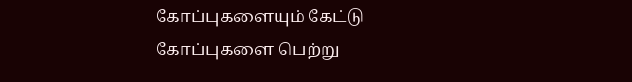கோப்புகளையும் கேட்டு கோப்புகளை பெற்று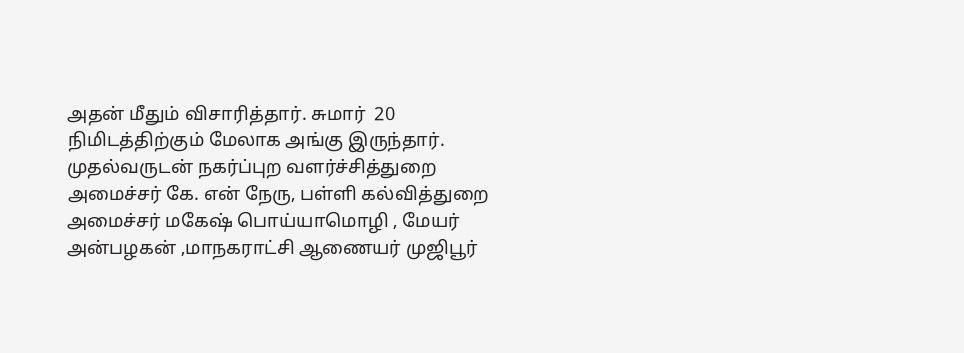அதன் மீதும் விசாரித்தார். சுமார்  20 நிமிடத்திற்கும் மேலாக அங்கு இருந்தார்.  முதல்வருடன் நகர்ப்புற வளர்ச்சித்துறை அமைச்சர் கே. என் நேரு, பள்ளி கல்வித்துறை அமைச்சர் மகேஷ் பொய்யாமொழி , மேயர் அன்பழகன் ,மாநகராட்சி ஆணையர் முஜிபூர்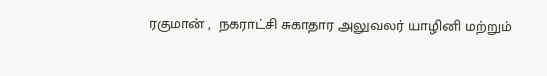ரகுமான் ,  நகராட்சி சுகாதார அலுவலர் யாழினி மற்றும்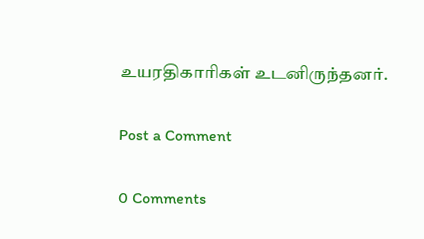உயரதிகாரிகள் உடனிருந்தனர்.

Post a Comment

0 Comments